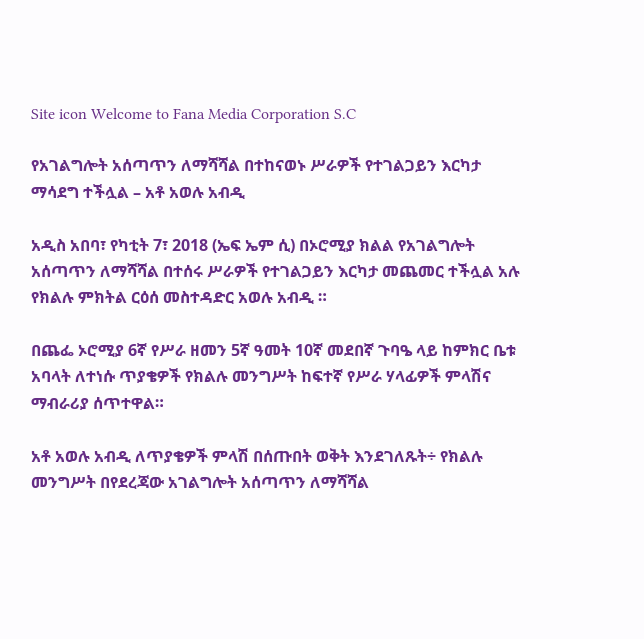Site icon Welcome to Fana Media Corporation S.C

የአገልግሎት አሰጣጥን ለማሻሻል በተከናወኑ ሥራዎች የተገልጋይን እርካታ ማሳደግ ተችሏል – አቶ አወሉ አብዲ

አዲስ አበባ፣ የካቲት 7፣ 2018 (ኤፍ ኤም ሲ) በኦሮሚያ ክልል የአገልግሎት አሰጣጥን ለማሻሻል በተሰሩ ሥራዎች የተገልጋይን እርካታ መጨመር ተችሏል አሉ የክልሉ ምክትል ርዕሰ መስተዳድር አወሉ አብዲ ።

በጨፌ ኦሮሚያ 6ኛ የሥራ ዘመን 5ኛ ዓመት 10ኛ መደበኛ ጉባዔ ላይ ከምክር ቤቱ አባላት ለተነሱ ጥያቄዎች የክልሉ መንግሥት ከፍተኛ የሥራ ሃላፊዎች ምላሽና ማብራሪያ ሰጥተዋል።

አቶ አወሉ አብዲ ለጥያቄዎች ምላሽ በሰጡበት ወቅት እንደገለጹት÷ የክልሉ መንግሥት በየደረጃው አገልግሎት አሰጣጥን ለማሻሻል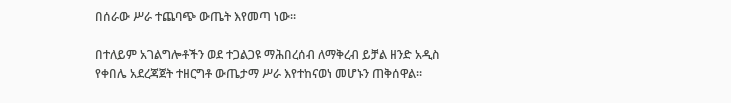በሰራው ሥራ ተጨባጭ ውጤት እየመጣ ነው።

በተለይም አገልግሎቶችን ወደ ተጋልጋዩ ማሕበረሰብ ለማቅረብ ይቻል ዘንድ አዲስ የቀበሌ አደረጃጀት ተዘርግቶ ውጤታማ ሥራ እየተከናወነ መሆኑን ጠቅሰዋል።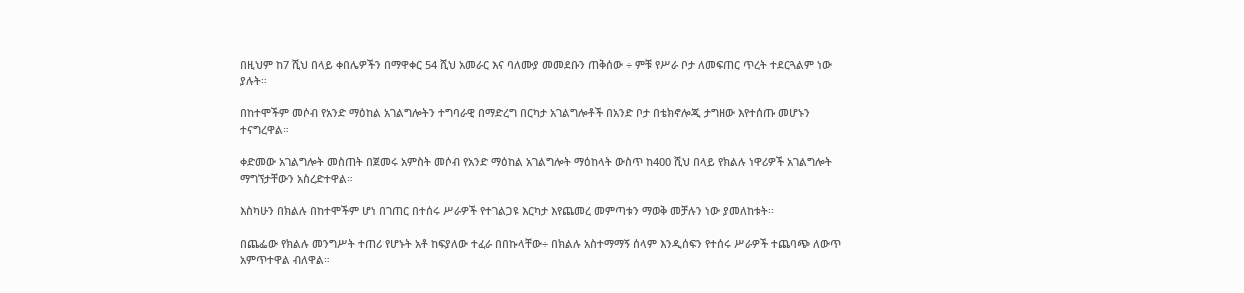በዚህም ከ7 ሺህ በላይ ቀበሌዎችን በማዋቀር 54 ሺህ አመራር እና ባለሙያ መመደቡን ጠቅሰው ÷ ምቹ የሥራ ቦታ ለመፍጠር ጥረት ተደርጓልም ነው ያሉት።

በከተሞችም መሶብ የአንድ ማዕከል አገልግሎትን ተግባራዊ በማድረግ በርካታ አገልግሎቶች በአንድ ቦታ በቴክኖሎጂ ታግዘው እየተሰጡ መሆኑን ተናግረዋል።

ቀድመው አገልግሎት መስጠት በጀመሩ አምስት መሶብ የአንድ ማዕከል አገልግሎት ማዕከላት ውስጥ ከ400 ሺህ በላይ የክልሉ ነዋሪዎች አገልግሎት ማግኘታቸውን አስረድተዋል።

እስካሁን በክልሉ በከተሞችም ሆነ በገጠር በተሰሩ ሥራዎች የተገልጋዩ እርካታ እየጨመረ መምጣቱን ማወቅ መቻሉን ነው ያመለከቱት፡፡

በጨፌው የክልሉ መንግሥት ተጠሪ የሆኑት አቶ ከፍያለው ተፈራ በበኩላቸው÷ በክልሉ አስተማማኝ ሰላም እንዲሰፍን የተሰሩ ሥራዎች ተጨባጭ ለውጥ አምጥተዋል ብለዋል።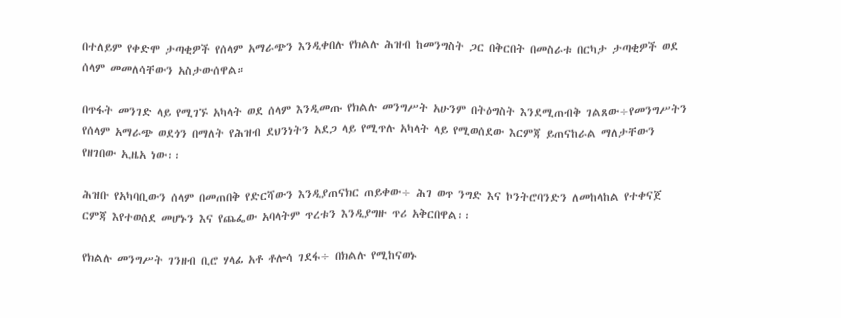በተለይም የቀድሞ ታጣቂዎች የሰላም አማራጭን እንዲቀበሉ የክልሉ ሕዝብ ከመንግስት ጋር በቅርበት በመስራቱ በርካታ ታጣቂዎች ወደ ሰላም መመለሳቸውን አስታውሰዋል።

በጥፋት መንገድ ላይ የሚገኙ አካላት ወደ ሰላም እንዲመጡ የክልሉ መንግሥት አሁንም በትዕግስት እንደሚጠብቅ ገልጸው÷የመንግሥትን የሰላም አማራጭ ወደጎን በማለት የሕዝብ ደህንነትን አደጋ ላይ የሚጥሉ አካላት ላይ የሚወሰደው እርምጃ ይጠናከራል ማለታቸውን የዘገበው ኢዜአ ነው፡፡

ሕዝቡ የአካባቢውን ሰላም በመጠበቅ የድርሻውን እንዲያጠናክር ጠይቀው÷ ሕገ ወጥ ንግድ እና ኮንትሮባንድን ለመከላከል የተቀናጀ ርምጃ እየተወሰደ መሆኑን እና የጨፌው አባላትም ጥረቱን እንዲያግዙ ጥሪ አቅርበዋል፡፡

የክልሉ መንግሥት ገንዘብ ቢሮ ሃላፊ አቶ ቶሎሳ ገደፋ÷ በክልሉ የሚከናወኑ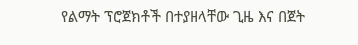የልማት ፕሮጀክቶች በተያዘላቸው ጊዜ እና በጀት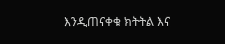እንዲጠናቀቁ ክትትል እና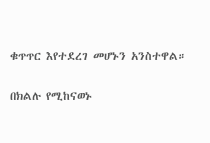ቁጥጥር እየተደረገ መሆኑን አንስተዋል።

በክልሉ የሚከናወኑ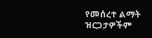የመሰረተ ልማት ዝርጋታዎችም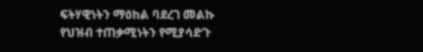ፍትሃዊነትን ማዕከል ባደረገ መልኩ የህዝብ ተጠቃሚነትን የሚያሳድጉ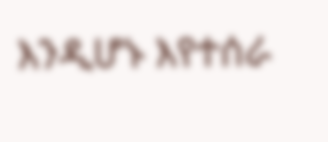እንዲሆኑ እየተሰራ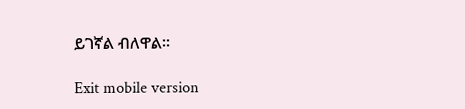ይገኛል ብለዋል።

Exit mobile version